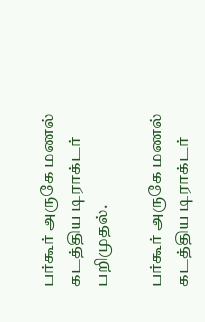பர்கூர் அருகே மணல் கடத்திய டிராக்டர் பறிமுதல்.

பர்கூர் அருகே மணல் கடத்திய டிராக்டர்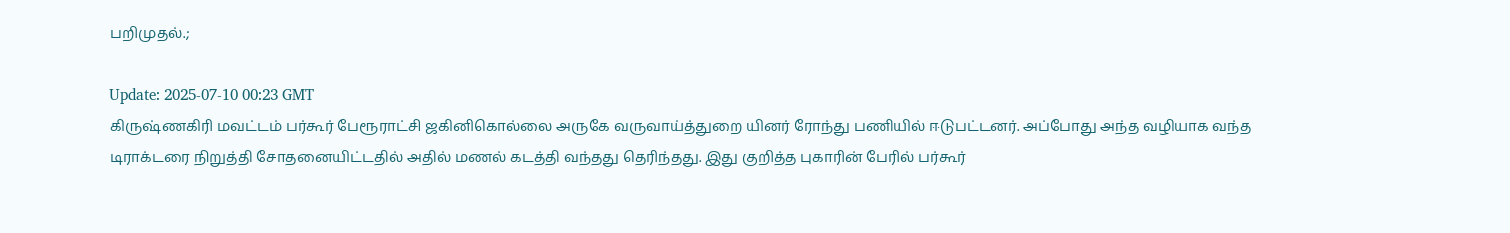பறிமுதல்.;

Update: 2025-07-10 00:23 GMT
கிருஷ்ணகிரி மவட்டம் பர்கூர் பேரூராட்சி ஜகினிகொல்லை அருகே வருவாய்த்துறை யினர் ரோந்து பணியில் ஈடுபட்டனர். அப்போது அந்த வழியாக வந்த டிராக்டரை நிறுத்தி சோதனையிட்டதில் அதில் மணல் கடத்தி வந்தது தெரிந்தது. இது குறித்த புகாரின் பேரில் பர்கூர்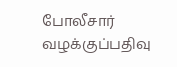போலீசார் வழக்குப்பதிவு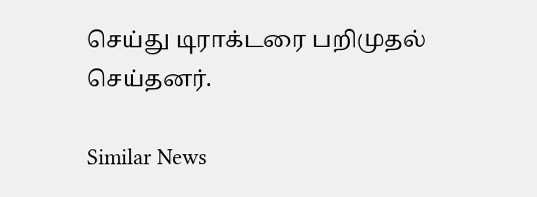செய்து டிராக்டரை பறிமுதல் செய்தனர்.

Similar News